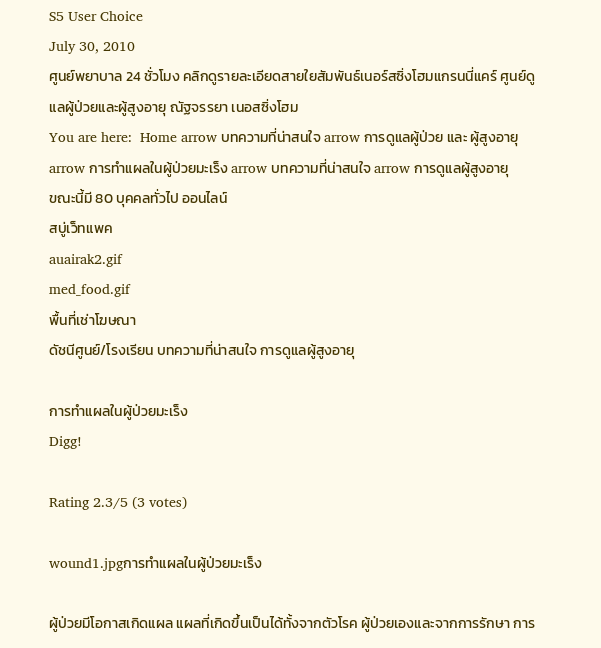S5 User Choice
July 30, 2010
ศูนย์พยาบาล 24 ชั่วโมง คลิกดูรายละเอียดสายใยสัมพันธ์เนอร์สซิ่งโฮมแกรนนี่แคร์ ศูนย์ดูแลผู้ป่วยและผู้สูงอายุ ณัฐจรรยา เนอสซิ่งโฮม
You are here:  Home arrow บทความที่น่าสนใจ arrow การดูแลผู้ป่วย และ ผู้สูงอายุ arrow การทำแผลในผู้ป่วยมะเร็ง arrow บทความที่น่าสนใจ arrow การดูแลผู้สูงอายุ
ขณะนี้มี 80 บุคคลทั่วไป ออนไลน์
สบู่เว็ทแพค
auairak2.gif
med_food.gif
พื้นที่เช่าโฆษณา
ดัชนีศูนย์/โรงเรียน บทความที่น่าสนใจ การดูแลผู้สูงอายุ

การทำแผลในผู้ป่วยมะเร็ง
Digg!

Rating 2.3/5 (3 votes)

wound1.jpgการทำแผลในผู้ป่วยมะเร็ง

ผู้ป่วยมีโอกาสเกิดแผล แผลที่เกิดขึ้นเป็นได้ทั้งจากตัวโรค ผู้ป่วยเองและจากการรักษา การ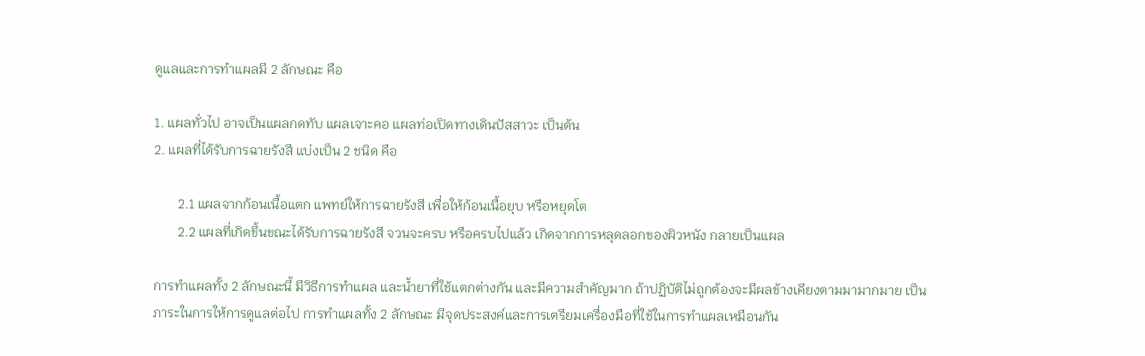ดูแลและการทำแผลมี 2 ลักษณะ คือ

1. แผลทั่วไป อาจเป็นแผลกดทับ แผลเจาะคอ แผลท่อเปิดทางเดินปัสสาวะ เป็นต้น
2. แผลที่ได้รับการฉายรังสี แบ่งเป็น 2 ชนิด คือ

       2.1 แผลจากก้อนเนื้อแตก แพทย์ให้การฉายรังสี เพื่อให้ก้อนเนื้อยุบ หรือหยุดโต
       2.2 แผลที่เกิดขึ้นขณะได้รับการฉายรังสี จวนจะครบ หรือครบไปแล้ว เกิดจากการหลุดลอกของผิวหนัง กลายเป็นแผล

การทำแผลทั้ง 2 ลักษณะนี้ มีวิธีการทำแผล และน้ำยาที่ใช้แตกต่างกัน และมีความสำคัญมาก ถ้าปฏิบัติไม่ถูกต้องจะมีผลข้างเคียงตามมามากมาย เป็นภาระในการให้การดูแลต่อไป การทำแผลทั้ง 2 ลักษณะ มีจุดประสงค์และการเตรียมเครื่องมือที่ใช้ในการทำแผลเหมือนกัน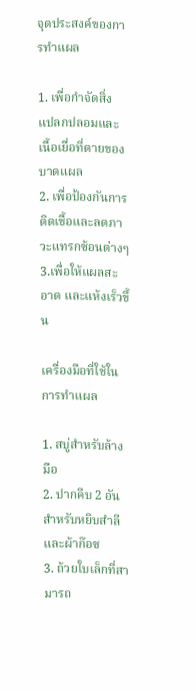จุดประสงค์ของการทำแผล

1. เพื่อกำจัดสิ่งแปลกปลอมและเนื้อเยื่อที่ตายของบาดแผล
2. เพื่อป้องกันการติดเชื้อและลดภาวะแทรกซ้อนต่างๆ
3.เพื่อให้แผลสะอาด และแห้งเร็วขึ้น

เครื่องมือที่ใช้ในการทำแผล

1. สบู่สำหรับล้างมือ
2. ปากคีบ 2 อัน สำหรับหยิบสำลีและผ้าก๊อซ
3. ถ้วยใบเล็กที่สามารถ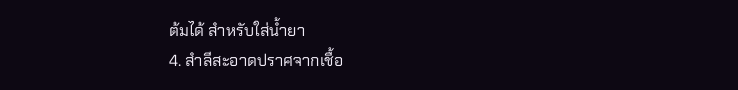ต้มได้ สำหรับใส่น้ำยา
4. สำลีสะอาดปราศจากเชื้อ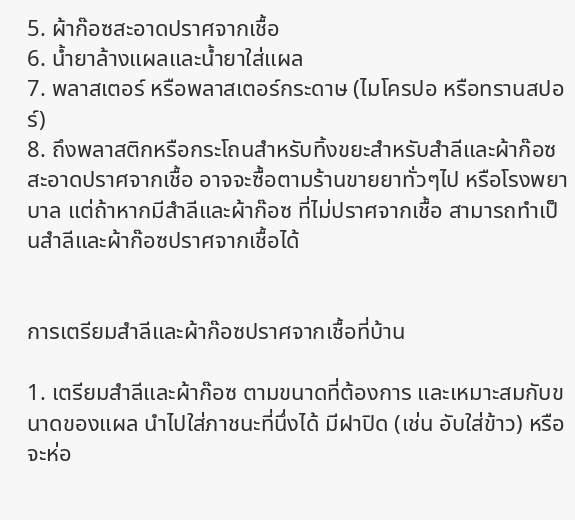5. ผ้าก๊อซสะอาดปราศจากเชื้อ
6. น้ำยาล้างแผลและน้ำยาใส่แผล
7. พลาสเตอร์ หรือพลาสเตอร์กระดาษ (ไมโครปอ หรือทรานสปอร์)
8. ถึงพลาสติกหรือกระโถนสำหรับทิ้งขยะสำหรับสำลีและผ้าก๊อซสะอาดปราศจากเชื้อ อาจจะซื้อตามร้านขายยาทั่วๆไป หรือโรงพยาบาล แต่ถ้าหากมีสำลีและผ้าก๊อซ ที่ไม่ปราศจากเชื้อ สามารถทำเป็นสำลีและผ้าก๊อซปราศจากเชื้อได้


การเตรียมสำลีและผ้าก๊อซปราศจากเชื้อที่บ้าน

1. เตรียมสำลีและผ้าก๊อซ ตามขนาดที่ต้องการ และเหมาะสมกับขนาดของแผล นำไปใส่ภาชนะที่นึ่งได้ มีฝาปิด (เช่น อับใส่ข้าว) หรือจะห่อ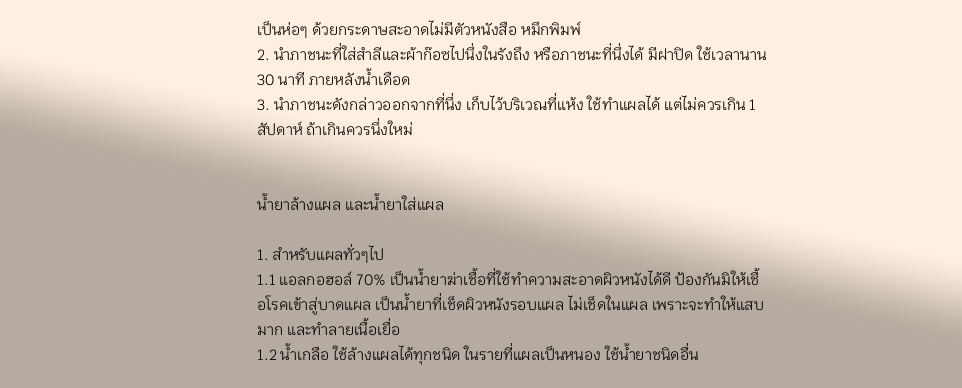เป็นห่อๆ ด้วยกระดาษสะอาดไม่มีตัวหนังสือ หมึกพิมพ์
2. นำภาชนะที่ใส่สำลีและผ้าก๊อซไปนึ่งในรังถึง หรือภาชนะที่นึ่งได้ มีฝาปิด ใช้เวลานาน 30 นาที ภายหลังน้ำเดือด
3. นำภาชนะดังกล่าวออกจากที่นึ่ง เก็บไว้บริเวณที่แห้ง ใช้ทำแผลได้ แต่ไม่ควรเกิน 1 สัปดาห์ ถ้าเกินควรนึ่งใหม่


น้ำยาล้างแผล และน้ำยาใส่แผล

1. สำหรับแผลทั่วๆไป
1.1 แอลกอฮอล์ 70% เป็นน้ำยาฆ่าเชื้อที่ใช้ทำความสะอาดผิวหนังได้ดี ป้องกันมิให้เชื้อโรคเข้าสู่บาดแผล เป็นน้ำยาที่เช็ดผิวหนังรอบแผล ไม่เช็ดในแผล เพราะจะทำให้แสบมาก และทำลายเนื้อเยื่อ
1.2 น้ำเกลือ ใช้ล้างแผลได้ทุกชนิด ในรายที่แผลเป็นหนอง ใช้น้ำยาชนิดอื่น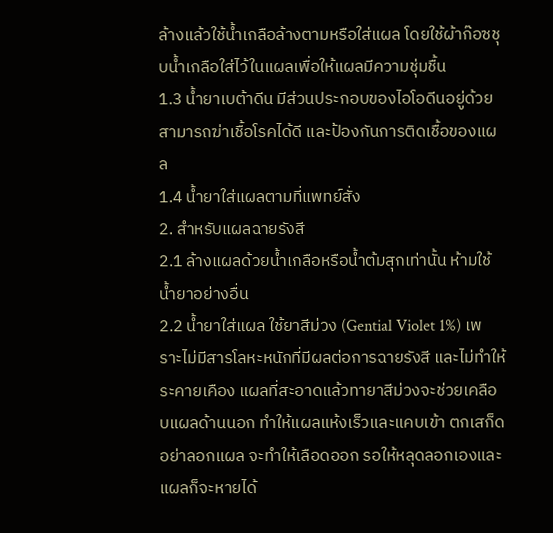ล้างแล้วใช้น้ำเกลือล้างตามหรือใส่แผล โดยใช้ผ้าก๊อซชุบน้ำเกลือใส่ไว้ในแผลเพื่อให้แผลมีความชุ่มชื้น
1.3 น้ำยาเบต้าดีน มีส่วนประกอบของไอโอดีนอยู่ด้วย สามารถฆ่าเชื้อโรคได้ดี และป้องกันการติดเชื้อของแผล
1.4 น้ำยาใส่แผลตามที่แพทย์สั่ง
2. สำหรับแผลฉายรังสี
2.1 ล้างแผลด้วยน้ำเกลือหรือน้ำต้มสุกเท่านั้น ห้ามใช้น้ำยาอย่างอื่น
2.2 น้ำยาใส่แผล ใช้ยาสีม่วง (Gential Violet 1%) เพราะไม่มีสารโลหะหนักที่มีผลต่อการฉายรังสี และไม่ทำให้ระคายเคือง แผลที่สะอาดแล้วทายาสีม่วงจะช่วยเคลือบแผลด้านนอก ทำให้แผลแห้งเร็วและแคบเข้า ตกเสก็ด อย่าลอกแผล จะทำให้เลือดออก รอให้หลุดลอกเองและแผลก็จะหายได้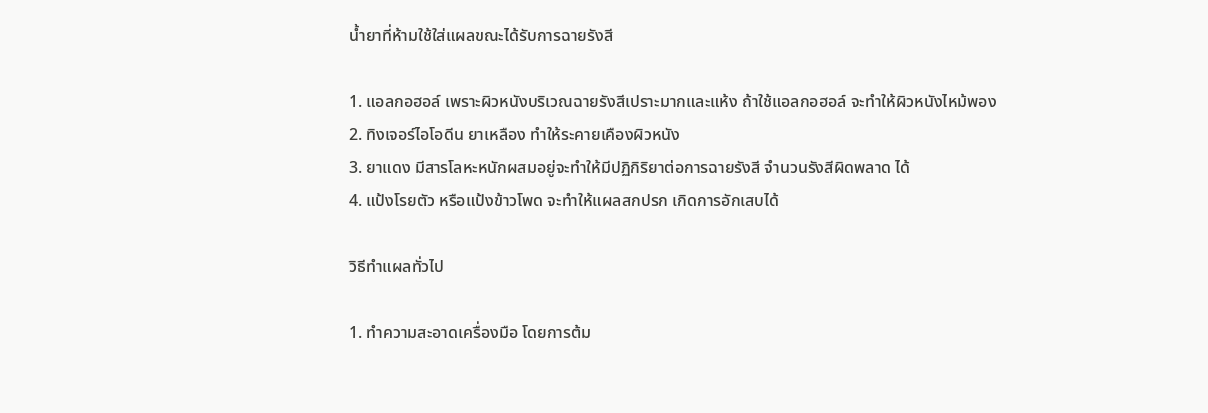น้ำยาที่ห้ามใช้ใส่แผลขณะได้รับการฉายรังสี

1. แอลกอฮอล์ เพราะผิวหนังบริเวณฉายรังสีเปราะมากและแห้ง ถ้าใช้แอลกอฮอล์ จะทำให้ผิวหนังไหม้พอง
2. ทิงเจอร์ไอโอดีน ยาเหลือง ทำให้ระคายเคืองผิวหนัง
3. ยาแดง มีสารโลหะหนักผสมอยู่จะทำให้มีปฏิกิริยาต่อการฉายรังสี จำนวนรังสีผิดพลาด ได้
4. แป้งโรยตัว หรือแป้งข้าวโพด จะทำให้แผลสกปรก เกิดการอักเสบได้

วิธีทำแผลทั่วไป

1. ทำความสะอาดเครื่องมือ โดยการต้ม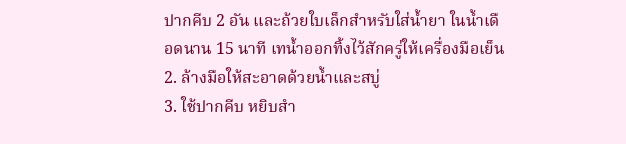ปากคีบ 2 อัน และถ้วยใบเล็กสำหรับใส่น้ำยา ในน้ำเดือดนาน 15 นาที เทน้ำออกทิ้งไว้สักครู่ให้เครื่องมือเย็น
2. ล้างมือให้สะอาดด้วยน้ำและสบู่
3. ใช้ปากคีบ หยิบสำ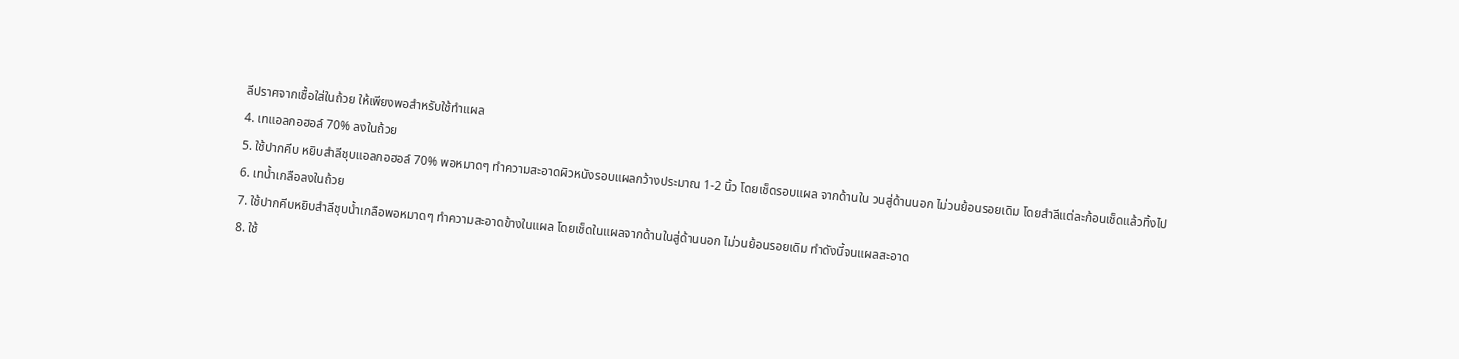ลีปราศจากเชื้อใส่ในถ้วย ให้เพียงพอสำหรับใช้ทำแผล
4. เทแอลกอฮอล์ 70% ลงในถ้วย
5. ใช้ปากคีบ หยิบสำลีชุบแอลกอฮอล์ 70% พอหมาดๆ ทำความสะอาดผิวหนังรอบแผลกว้างประมาณ 1-2 นิ้ว โดยเช็ดรอบแผล จากด้านใน วนสู่ด้านนอก ไม่วนย้อนรอยเดิม โดยสำลีแต่ละก้อนเช็ดแล้วทิ้งไป
6. เทน้ำเกลือลงในถ้วย
7. ใช้ปากคีบหยิบสำลีชุบน้ำเกลือพอหมาดๆ ทำความสะอาดข้างในแผล โดยเช็ดในแผลจากด้านในสู่ด้านนอก ไม่วนย้อนรอยเดิม ทำดังนี้จนแผลสะอาด
8. ใช้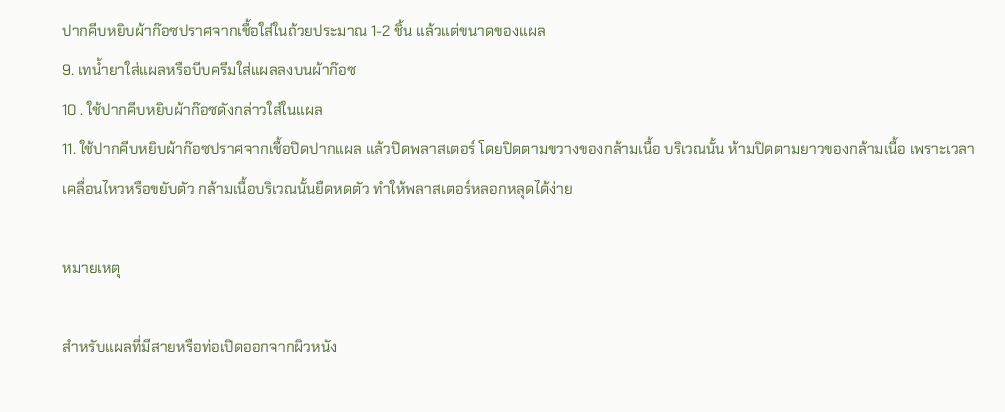ปากคีบหยิบผ้าก๊อซปราศจากเชื้อใส่ในถ้วยประมาณ 1-2 ชิ้น แล้วแต่ขนาดของแผล
9. เทน้ำยาใส่แผลหรือบีบครีมใส่แผลลงบนผ้าก๊อซ
10 . ใช้ปากคีบหยิบผ้าก๊อซดังกล่าวใส่ในแผล
11. ใช้ปากคีบหยิบผ้าก๊อซปราศจากเชื้อปิดปากแผล แล้วปิดพลาสเตอร์ โดยปิดตามขวางของกล้ามเนื้อ บริเวณนั้น ห้ามปิดตามยาวของกล้ามเนื้อ เพราะเวลาเคลื่อนไหวหรือขยับตัว กล้ามเนื้อบริเวณนั้นยืดหดตัว ทำให้พลาสเตอร์หลอกหลุดได้ง่าย

หมายเหตุ

สำหรับแผลที่มีสายหรือท่อเปิดออกจากผิวหนัง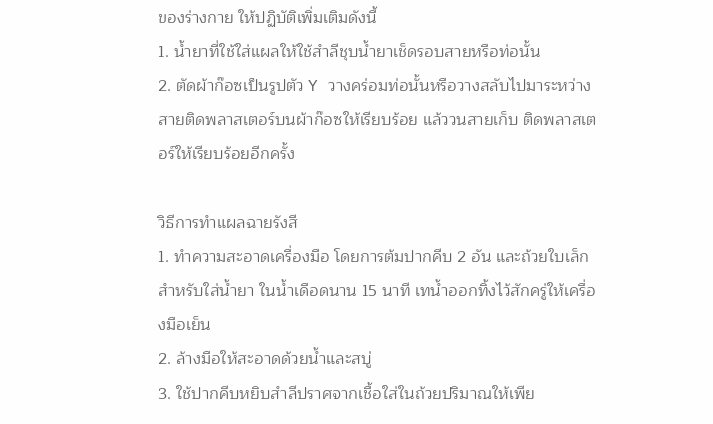ของร่างกาย ให้ปฏิบัติเพิ่มเติมดังนี้
1. น้ำยาที่ใช้ใส่แผลให้ใช้สำลีชุบน้ำยาเช็ดรอบสายหรือท่อนั้น
2. ตัดผ้าก๊อซเป็นรูปตัว Y วางคร่อมท่อนั้นหรือวางสลับไปมาระหว่างสายติดพลาสเตอร์บนผ้าก๊อซให้เรียบร้อย แล้ววนสายเก็บ ติดพลาสเตอร์ให้เรียบร้อยอีกครั้ง

วิธีการทำแผลฉายรังสี
1. ทำความสะอาดเครื่องมือ โดยการต้มปากคีบ 2 อัน และถ้วยใบเล็กสำหรับใส่น้ำยา ในน้ำเดือดนาน 15 นาที เทน้ำออกทิ้งไว้สักครู่ให้เครื่องมือเย็น
2. ล้างมือให้สะอาดด้วยน้ำและสบู่
3. ใช้ปากคีบหยิบสำลีปราศจากเชื้อใส่ในถ้วยปริมาณให้เพีย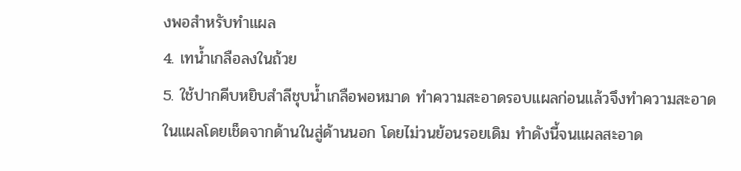งพอสำหรับทำแผล
4. เทน้ำเกลือลงในถ้วย
5. ใช้ปากคีบหยิบสำลีชุบน้ำเกลือพอหมาด ทำความสะอาดรอบแผลก่อนแล้วจึงทำความสะอาดในแผลโดยเช็ดจากด้านในสู่ด้านนอก โดยไม่วนย้อนรอยเดิม ทำดังนี้จนแผลสะอาด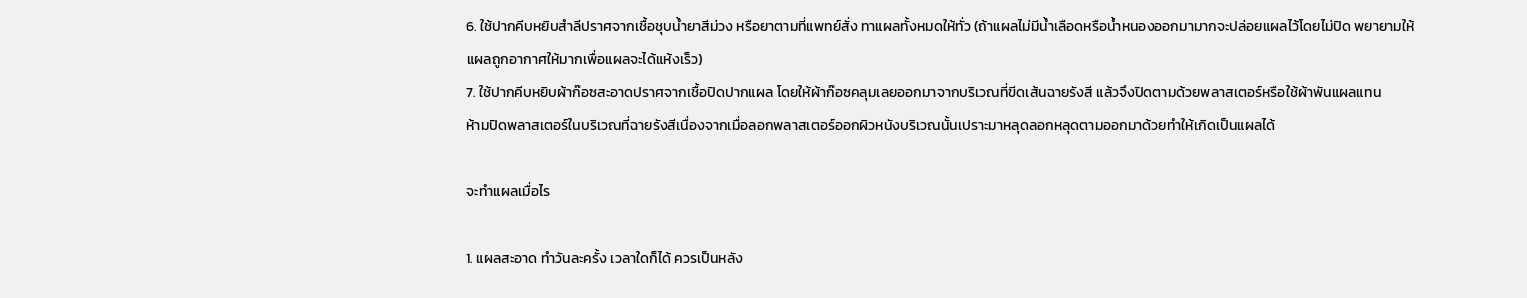6. ใช้ปากคีบหยิบสำลีปราศจากเชื้อชุบน้ำยาสีม่วง หรือยาตามที่แพทย์สั่ง ทาแผลทั้งหมดให้ทั่ว (ถ้าแผลไม่มีน้ำเลือดหรือน้ำหนองออกมามากจะปล่อยแผลไว้โดยไม่ปิด พยายามให้แผลถูกอากาศให้มากเพื่อแผลจะได้แห้งเร็ว)
7. ใช้ปากคีบหยิบผ้าก๊อซสะอาดปราศจากเชื้อปิดปากแผล โดยให้ผ้าก๊อซคลุมเลยออกมาจากบริเวณที่ขีดเส้นฉายรังสี แล้วจึงปิดตามด้วยพลาสเตอร์หรือใช้ผ้าพันแผลแทน
ห้ามปิดพลาสเตอร์ในบริเวณที่ฉายรังสีเนื่องจากเมื่อลอกพลาสเตอร์ออกผิวหนังบริเวณนั้นเปราะมาหลุดลอกหลุดตามออกมาด้วยทำให้เกิดเป็นแผลได้

จะทำแผลเมื่อไร

1. แผลสะอาด ทำวันละครั้ง เวลาใดก็ได้ ควรเป็นหลัง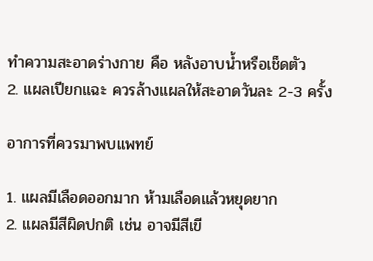ทำความสะอาดร่างกาย คือ หลังอาบน้ำหรือเช็ดตัว
2. แผลเปียกแฉะ ควรล้างแผลให้สะอาดวันละ 2-3 ครั้ง

อาการที่ควรมาพบแพทย์

1. แผลมีเลือดออกมาก ห้ามเลือดแล้วหยุดยาก
2. แผลมีสีผิดปกติ เช่น อาจมีสีเขี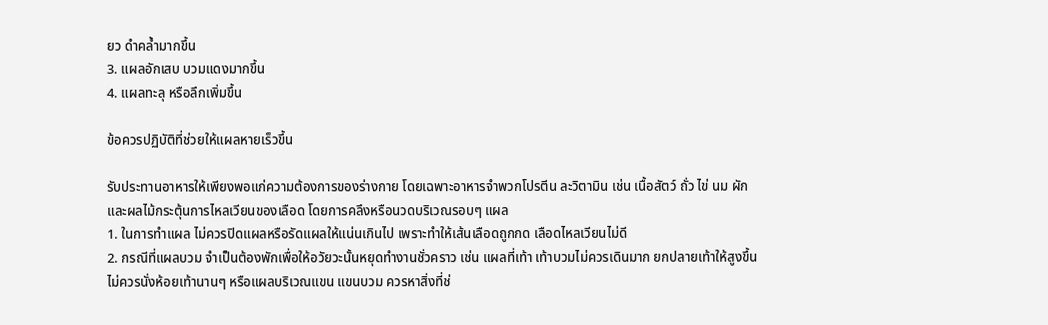ยว ดำคล้ำมากขึ้น
3. แผลอักเสบ บวมแดงมากขึ้น
4. แผลทะลุ หรือลึกเพิ่มขึ้น

ข้อควรปฏิบัติที่ช่วยให้แผลหายเร็วขึ้น

รับประทานอาหารให้เพียงพอแก่ความต้องการของร่างกาย โดยเฉพาะอาหารจำพวกโปรตีน ละวิตามิน เช่น เนื้อสัตว์ ถั่ว ไข่ นม ผัก และผลไม้กระตุ้นการไหลเวียนของเลือด โดยการคลึงหรือนวดบริเวณรอบๆ แผล
1. ในการทำแผล ไม่ควรปิดแผลหรือรัดแผลให้แน่นเกินไป เพราะทำให้เส้นเลือดถูกกด เลือดไหลเวียนไม่ดี
2. กรณีที่แผลบวม จำเป็นต้องพักเพื่อให้อวัยวะนั้นหยุดทำงานชั่วคราว เช่น แผลที่เท้า เท้าบวมไม่ควรเดินมาก ยกปลายเท้าให้สูงขึ้น ไม่ควรนั่งห้อยเท้านานๆ หรือแผลบริเวณแขน แขนบวม ควรหาสิ่งที่ช่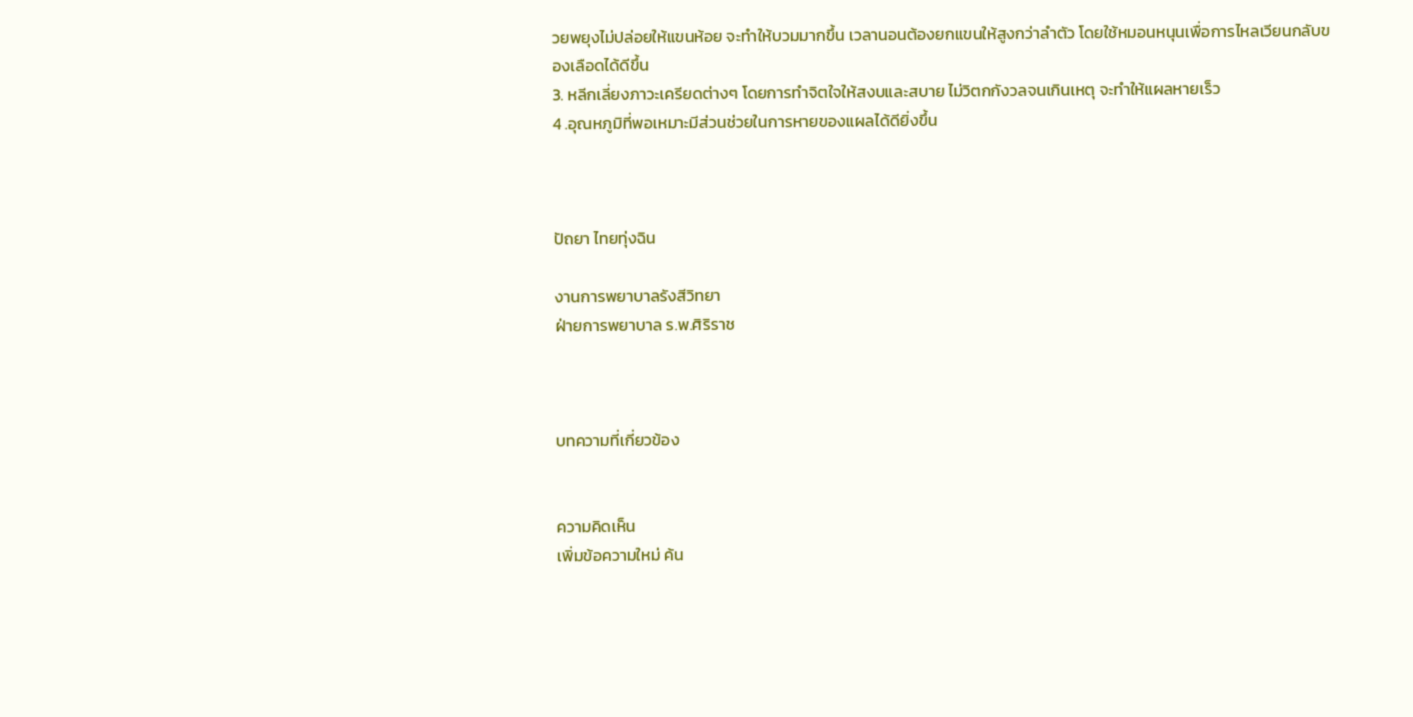วยพยุงไม่ปล่อยให้แขนห้อย จะทำให้บวมมากขึ้น เวลานอนต้องยกแขนให้สูงกว่าลำตัว โดยใช้หมอนหนุนเพื่อการไหลเวียนกลับของเลือดได้ดีขึ้น
3. หลีกเลี่ยงภาวะเครียดต่างๆ โดยการทำจิตใจให้สงบและสบาย ไม่วิตกกังวลจนเกินเหตุ จะทำให้แผลหายเร็ว
4 .อุณหภูมิที่พอเหมาะมีส่วนช่วยในการหายของแผลได้ดียิ่งขึ้น



ปัถยา ไทยทุ่งฉิน

งานการพยาบาลรังสีวิทยา
ฝ่ายการพยาบาล ร.พ.ศิริราช



บทความที่เกี่ยวข้อง


ความคิดเห็น
เพิ่มข้อความใหม่ ค้น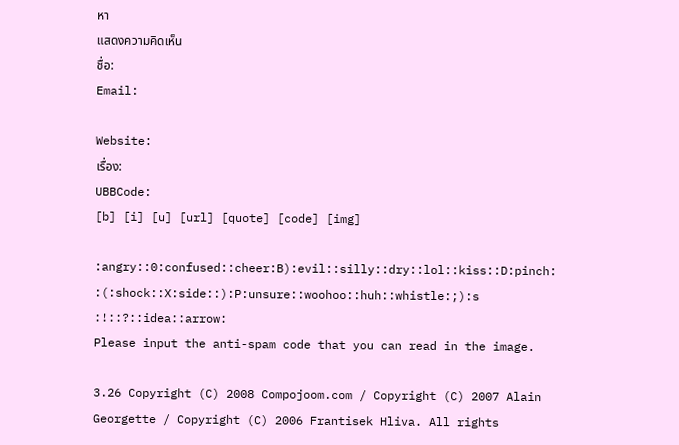หา
แสดงความคิดเห็น
ชื่อ:
Email:

Website:
เรื่อง:
UBBCode:
[b] [i] [u] [url] [quote] [code] [img]

:angry::0:confused::cheer:B):evil::silly::dry::lol::kiss::D:pinch:
:(:shock::X:side::):P:unsure::woohoo::huh::whistle:;):s
:!::?::idea::arrow:
Please input the anti-spam code that you can read in the image.

3.26 Copyright (C) 2008 Compojoom.com / Copyright (C) 2007 Alain Georgette / Copyright (C) 2006 Frantisek Hliva. All rights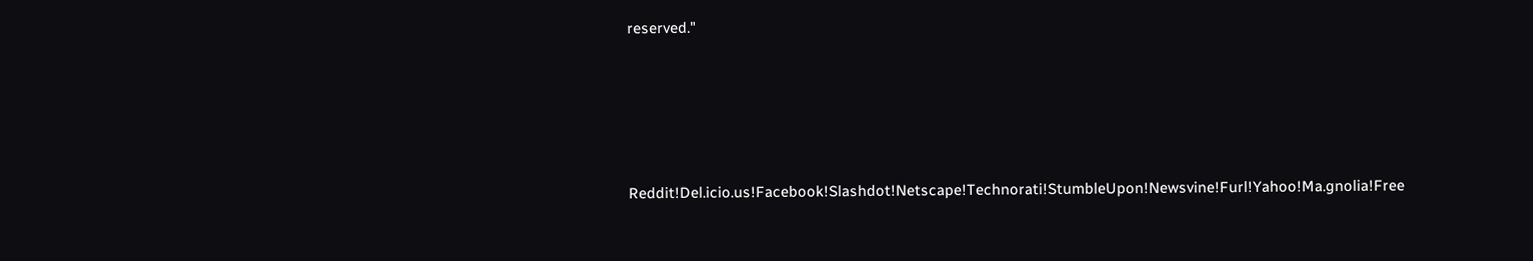reserved."





Reddit!Del.icio.us!Facebook!Slashdot!Netscape!Technorati!StumbleUpon!Newsvine!Furl!Yahoo!Ma.gnolia!Free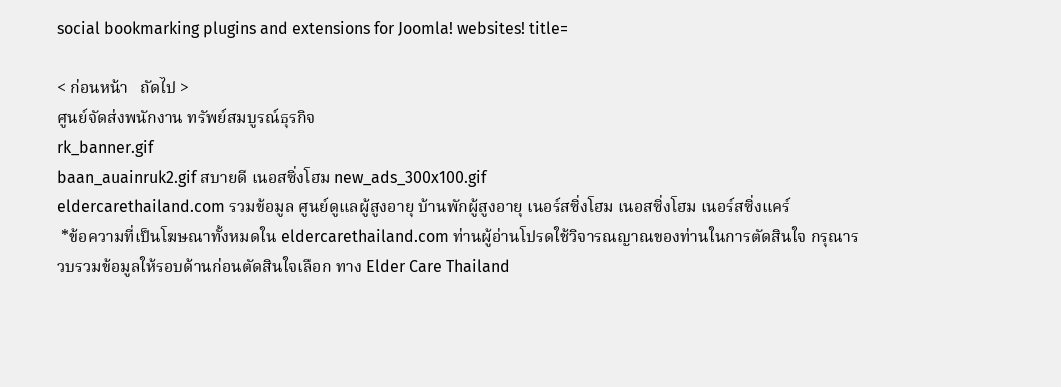social bookmarking plugins and extensions for Joomla! websites! title=

< ก่อนหน้า   ถัดไป >
ศูนย์จัดส่งพนักงาน ทรัพย์สมบูรณ์ธุรกิจ
rk_banner.gif
baan_auainruk2.gif สบายดี เนอสซิ่งโฮม new_ads_300x100.gif
eldercarethailand.com รวมข้อมูล ศูนย์ดูแลผู้สูงอายุ บ้านพักผู้สูงอายุ เนอร์สซิ่งโฮม เนอสซิ่งโฮม เนอร์สซิ่งแคร์
 *ข้อความที่เป็นโฆษณาทั้งหมดใน eldercarethailand.com ท่านผู้อ่านโปรดใช้วิจารณญาณของท่านในการตัดสินใจ กรุณารวบรวมข้อมูลให้รอบด้านก่อนตัดสินใจเลือก ทาง Elder Care Thailand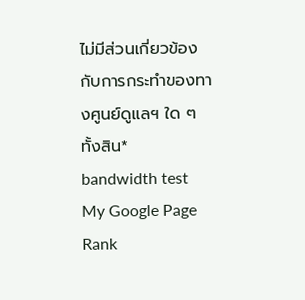ไม่มีส่วนเกี่ยวข้องกับการกระทำของทางศูนย์ดูแลฯ ใด ๆ ทั้งสิน*
bandwidth test
My Google Page Rank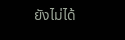ยังไม่ได้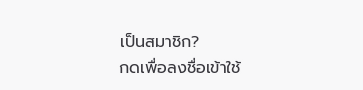เป็นสมาชิก?
กดเพื่อลงชื่อเข้าใช้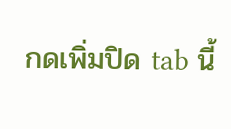กดเพิ่มปิด tab นี้